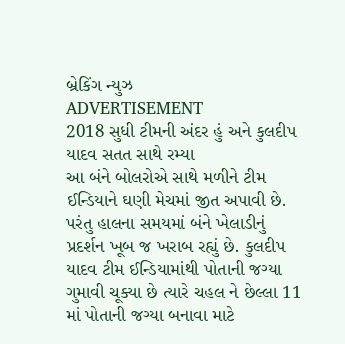બ્રેકિંગ ન્યુઝ
ADVERTISEMENT
2018 સુધી ટીમની અંદર હું અને કુલદીપ યાદવ સતત સાથે રમ્યા
આ બંને બોલરોએ સાથે મળીને ટીમ ઈન્ડિયાને ઘણી મેચમાં જીત અપાવી છે. પરંતુ હાલના સમયમાં બંને ખેલાડીનું પ્રદર્શન ખૂબ જ ખરાબ રહ્યું છે. કુલદીપ યાદવ ટીમ ઈન્ડિયામાંથી પોતાની જગ્યા ગુમાવી ચૂક્યા છે ત્યારે ચહલ ને છેલ્લા 11 માં પોતાની જગ્યા બનાવા માટે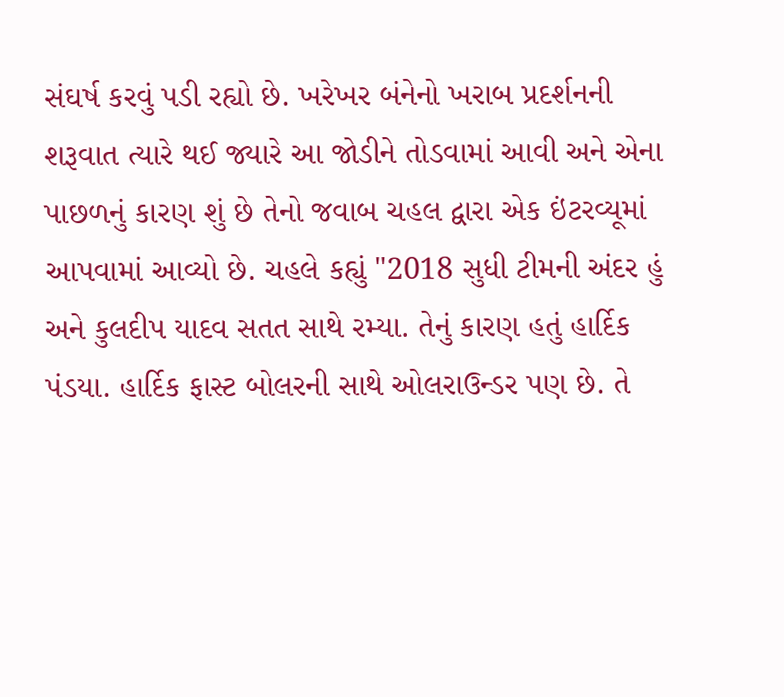સંઘર્ષ કરવું પડી રહ્યો છે. ખરેખર બંનેનો ખરાબ પ્રદર્શનની શરૂવાત ત્યારે થઈ જ્યારે આ જોડીને તોડવામાં આવી અને એના પાછળનું કારણ શું છે તેનો જવાબ ચહલ દ્વારા એક ઇંટરવ્યૂમાં આપવામાં આવ્યો છે. ચહલે કહ્યું "2018 સુધી ટીમની અંદર હું અને કુલદીપ યાદવ સતત સાથે રમ્યા. તેનું કારણ હતું હાર્દિક પંડયા. હાર્દિક ફાસ્ટ બોલરની સાથે ઓલરાઉન્ડર પણ છે. તે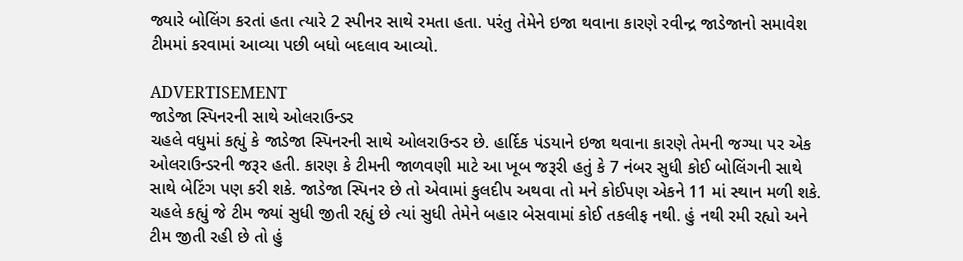જ્યારે બોલિંગ કરતાં હતા ત્યારે 2 સ્પીનર સાથે રમતા હતા. પરંતુ તેમેને ઇજા થવાના કારણે રવીન્દ્ર જાડેજાનો સમાવેશ ટીમમાં કરવામાં આવ્યા પછી બધો બદલાવ આવ્યો.

ADVERTISEMENT
જાડેજા સ્પિનરની સાથે ઓલરાઉન્ડર
ચહલે વધુમાં કહ્યું કે જાડેજા સ્પિનરની સાથે ઓલરાઉન્ડર છે. હાર્દિક પંડયાને ઇજા થવાના કારણે તેમની જગ્યા પર એક ઓલરાઉન્ડરની જરૂર હતી. કારણ કે ટીમની જાળવણી માટે આ ખૂબ જરૂરી હતું કે 7 નંબર સુધી કોઈ બોલિંગની સાથે સાથે બેટિંગ પણ કરી શકે. જાડેજા સ્પિનર છે તો એવામાં કુલદીપ અથવા તો મને કોઈપણ એકને 11 માં સ્થાન મળી શકે. ચહલે કહ્યું જે ટીમ જ્યાં સુધી જીતી રહ્યું છે ત્યાં સુધી તેમેને બહાર બેસવામાં કોઈ તકલીફ નથી. હું નથી રમી રહ્યો અને ટીમ જીતી રહી છે તો હું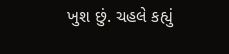ખુશ છું. ચહલે કહ્યું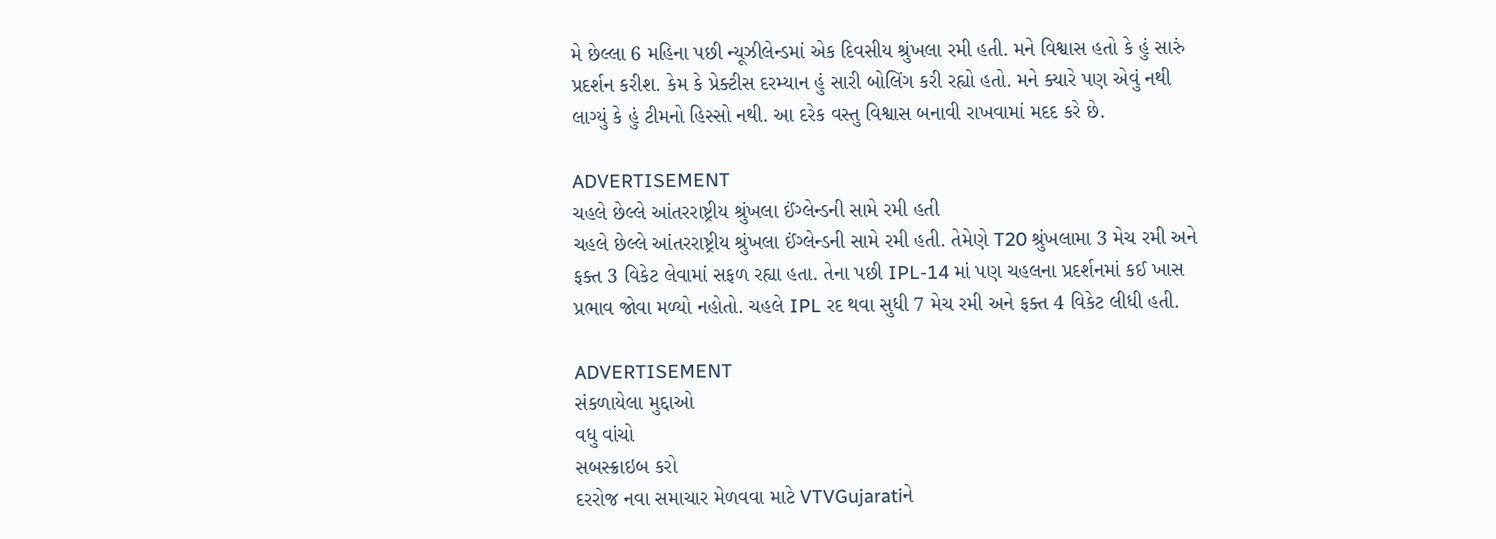મે છેલ્લા 6 મહિના પછી ન્યૂઝીલેન્ડમાં એક દિવસીય શ્રુંખલા રમી હતી. મને વિશ્વાસ હતો કે હું સારું પ્રદર્શન કરીશ. કેમ કે પ્રેક્ટીસ દરમ્યાન હું સારી બોલિંગ કરી રહ્યો હતો. મને ક્યારે પણ એવું નથી લાગ્યું કે હું ટીમનો હિસ્સો નથી. આ દરેક વસ્તુ વિશ્વાસ બનાવી રાખવામાં મદદ કરે છે.

ADVERTISEMENT
ચહલે છેલ્લે આંતરરાષ્ટ્રીય શ્રુંખલા ઈંગ્લેન્ડની સામે રમી હતી
ચહલે છેલ્લે આંતરરાષ્ટ્રીય શ્રુંખલા ઈંગ્લેન્ડની સામે રમી હતી. તેમેણે T20 શ્રુંખલામા 3 મેચ રમી અને ફક્ત 3 વિકેટ લેવામાં સફળ રહ્યા હતા. તેના પછી IPL-14 માં પણ ચહલના પ્રદર્શનમાં કઈ ખાસ પ્રભાવ જોવા મળ્યો નહોતો. ચહલે IPL રદ થવા સુધી 7 મેચ રમી અને ફક્ત 4 વિકેટ લીધી હતી.

ADVERTISEMENT
સંકળાયેલા મુદ્દાઓ
વધુ વાંચો
સબસ્ક્રાઇબ કરો
દરરોજ નવા સમાચાર મેળવવા માટે VTVGujaratiને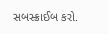સબસ્ક્રાઈબ કરો.